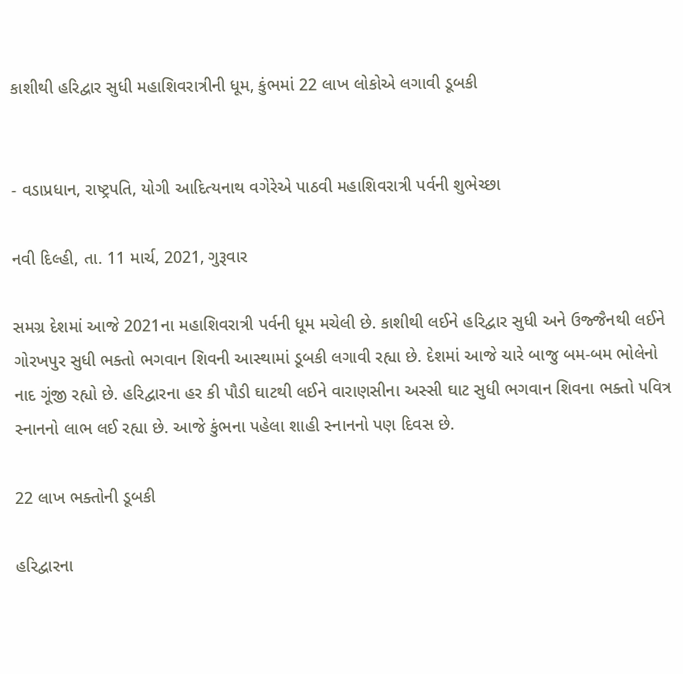કાશીથી હરિદ્વાર સુધી મહાશિવરાત્રીની ધૂમ, કુંભમાં 22 લાખ લોકોએ લગાવી ડૂબકી


- વડાપ્રધાન, રાષ્ટ્રપતિ, યોગી આદિત્યનાથ વગેરેએ પાઠવી મહાશિવરાત્રી પર્વની શુભેચ્છા

નવી દિલ્હી, તા. 11 માર્ચ, 2021, ગુરૂવાર

સમગ્ર દેશમાં આજે 2021ના મહાશિવરાત્રી પર્વની ધૂમ મચેલી છે. કાશીથી લઈને હરિદ્વાર સુધી અને ઉજ્જૈનથી લઈને ગોરખપુર સુધી ભક્તો ભગવાન શિવની આસ્થામાં ડૂબકી લગાવી રહ્યા છે. દેશમાં આજે ચારે બાજુ બમ-બમ ભોલેનો નાદ ગૂંજી રહ્યો છે. હરિદ્વારના હર કી પૌડી ઘાટથી લઈને વારાણસીના અસ્સી ઘાટ સુધી ભગવાન શિવના ભક્તો પવિત્ર સ્નાનનો લાભ લઈ રહ્યા છે. આજે કુંભના પહેલા શાહી સ્નાનનો પણ દિવસ છે.

22 લાખ ભક્તોની ડૂબકી

હરિદ્વારના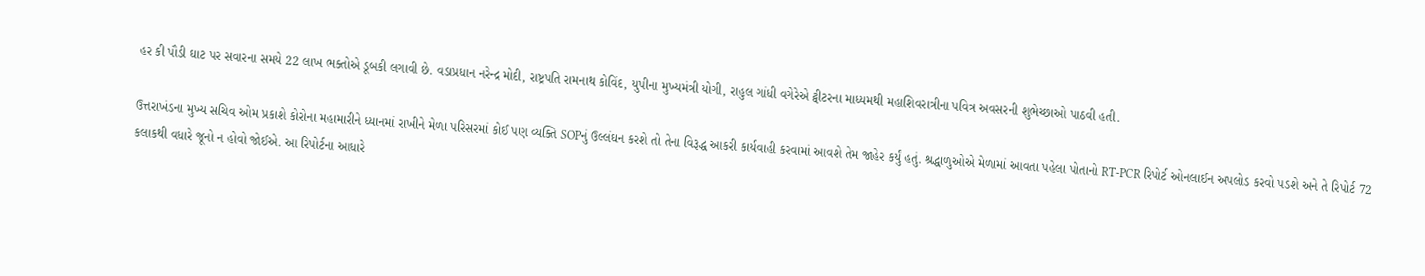હર કી પૌડી ઘાટ પર સવારના સમયે 22 લાખ ભક્તોએ ડૂબકી લગાવી છે. વડાપ્રધાન નરેન્દ્ર મોદી, રાષ્ટ્રપતિ રામનાથ કોવિંદ, યુપીના મુખ્યમંત્રી યોગી, રાહુલ ગાંધી વગેરેએ ટ્વીટરના માધ્યમથી મહાશિવરાત્રીના પવિત્ર અવસરની શુભેચ્છાઓ પાઠવી હતી.

ઉત્તરાખંડના મુખ્ય સચિવ ઓમ પ્રકાશે કોરોના મહામારીને ધ્યાનમાં રાખીને મેળા પરિસરમાં કોઈ પણ વ્યક્તિ SOPનું ઉલ્લંઘન કરશે તો તેના વિરૂદ્ધ આકરી કાર્યવાહી કરવામાં આવશે તેમ જાહેર કર્યું હતું. શ્રદ્ધાળુઓએ મેળામાં આવતા પહેલા પોતાનો RT-PCR રિપોર્ટ ઓનલાઈન અપલોડ કરવો પડશે અને તે રિપોર્ટ 72 કલાકથી વધારે જૂનો ન હોવો જોઈએ. આ રિપોર્ટના આધારે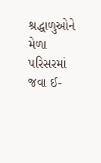શ્રદ્ધાળુઓને મેળા પરિસરમાં જવા ઈ-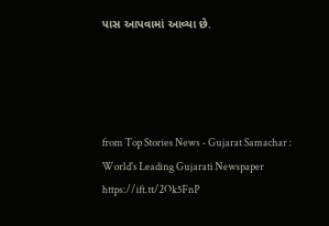પાસ આપવામાં આવ્યા છે.




from Top Stories News - Gujarat Samachar : World's Leading Gujarati Newspaper https://ift.tt/2Ok5FnP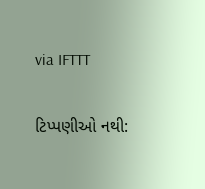via IFTTT

ટિપ્પણીઓ નથી: